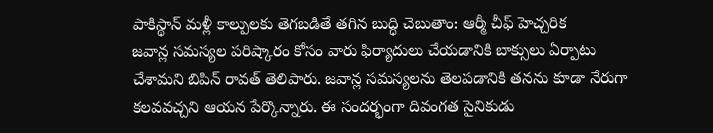పాకిస్థాన్ మళ్లీ కాల్పులకు తెగబడితే తగిన బుద్ధి చెబుతాం: ఆర్మీ చీఫ్ హెచ్చరిక
జవాన్ల సమస్యల పరిష్కారం కోసం వారు ఫిర్యాదులు చేయడానికి బాక్సులు ఏర్పాటు చేశామని బిపిన్ రావత్ తెలిపారు. జవాన్ల సమస్యలను తెలపడానికి తనను కూడా నేరుగా కలవవచ్చని ఆయన పేర్కొన్నారు. ఈ సందర్భంగా దివంగత సైనికుడు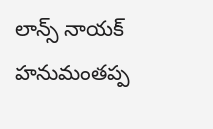లాన్స్ నాయక్ హనుమంతప్ప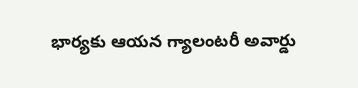భార్యకు ఆయన గ్యాలంటరీ అవార్డు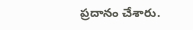ప్రదానం చేశారు.